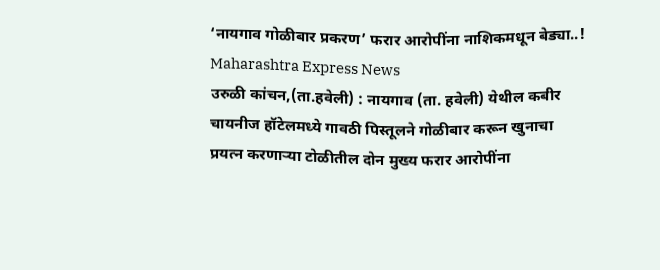‘नायगाव गोळीबार प्रकरण’ फरार आरोपींना नाशिकमधून बेड्या..!
Maharashtra Express News
उरुळी कांचन,(ता.हवेली) : नायगाव (ता. हवेली) येथील कबीर चायनीज हॉटेलमध्ये गावठी पिस्तूलने गोळीबार करून खुनाचा प्रयत्न करणाऱ्या टोळीतील दोन मुख्य फरार आरोपींना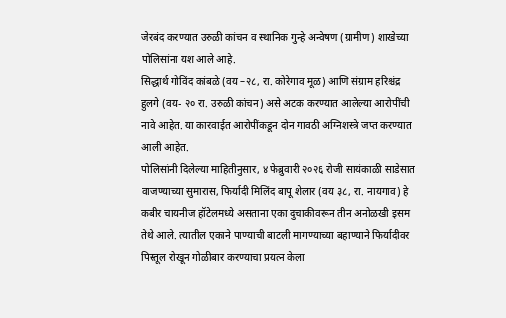जेरबंद करण्यात उरुळी कांचन व स्थानिक गुन्हे अन्वेषण (ग्रामीण) शाखेच्या पोलिसांना यश आले आहे.
सिद्धार्थ गोविंद कांबळे (वय –२८, रा. कोरेगाव मूळ) आणि संग्राम हरिश्चंद्र हुलगे (वय- २० रा. उरुळी कांचन) असे अटक करण्यात आलेल्या आरोपींची नावे आहेत. या कारवाईत आरोपींकडून दोन गावठी अग्निशस्त्रे जप्त करण्यात आली आहेत.
पोलिसांनी दिलेल्या माहितीनुसार, ४ फेब्रुवारी २०२६ रोजी सायंकाळी साडेसात वाजण्याच्या सुमारास, फिर्यादी मिलिंद बापू शेलार (वय ३८, रा. नायगाव) हे कबीर चायनीज हॉटेलमध्ये असताना एका दुचाकीवरून तीन अनोळखी इसम तेथे आले. त्यातील एकाने पाण्याची बाटली मागण्याच्या बहाण्याने फिर्यादीवर पिस्तूल रोखून गोळीबार करण्याचा प्रयत्न केला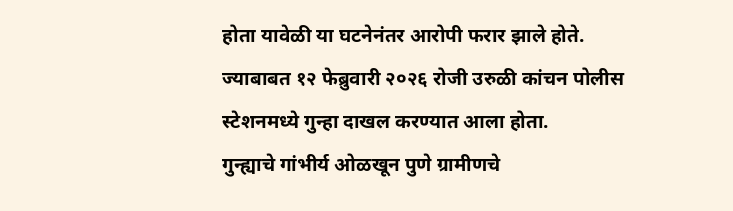होता यावेळी या घटनेनंतर आरोपी फरार झाले होते. ज्याबाबत १२ फेब्रुवारी २०२६ रोजी उरुळी कांचन पोलीस स्टेशनमध्ये गुन्हा दाखल करण्यात आला होता.
गुन्ह्याचे गांभीर्य ओळखून पुणे ग्रामीणचे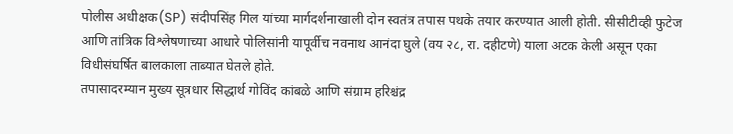पोलीस अधीक्षक(SP) संदीपसिंह गिल यांच्या मार्गदर्शनाखाली दोन स्वतंत्र तपास पथके तयार करण्यात आली होती. सीसीटीव्ही फुटेज आणि तांत्रिक विश्लेषणाच्या आधारे पोलिसांनी यापूर्वीच नवनाथ आनंदा घुले (वय २८, रा. दहीटणे) याला अटक केली असून एका विधीसंघर्षित बालकाला ताब्यात घेतले होते.
तपासादरम्यान मुख्य सूत्रधार सिद्धार्थ गोविंद कांबळे आणि संग्राम हरिश्चंद्र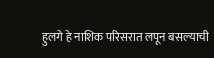हुलगे हे नाशिक परिसरात लपून बसल्याची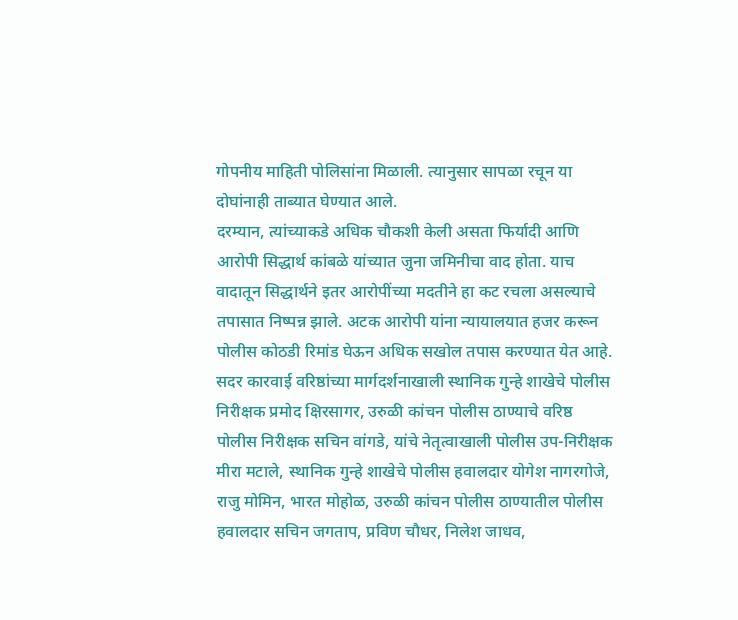गोपनीय माहिती पोलिसांना मिळाली. त्यानुसार सापळा रचून या दोघांनाही ताब्यात घेण्यात आले.
दरम्यान, त्यांच्याकडे अधिक चौकशी केली असता फिर्यादी आणि आरोपी सिद्धार्थ कांबळे यांच्यात जुना जमिनीचा वाद होता. याच वादातून सिद्धार्थने इतर आरोपींच्या मदतीने हा कट रचला असल्याचे तपासात निष्पन्न झाले. अटक आरोपी यांना न्यायालयात हजर करून पोलीस कोठडी रिमांड घेऊन अधिक सखोल तपास करण्यात येत आहे.
सदर कारवाई वरिष्ठांच्या मार्गदर्शनाखाली स्थानिक गुन्हे शाखेचे पोलीस निरीक्षक प्रमोद क्षिरसागर, उरुळी कांचन पोलीस ठाण्याचे वरिष्ठ पोलीस निरीक्षक सचिन वांगडे, यांचे नेतृत्वाखाली पोलीस उप-निरीक्षक मीरा मटाले, स्थानिक गुन्हे शाखेचे पोलीस हवालदार योगेश नागरगोजे, राजु मोमिन, भारत मोहोळ, उरुळी कांचन पोलीस ठाण्यातील पोलीस हवालदार सचिन जगताप, प्रविण चौधर, निलेश जाधव,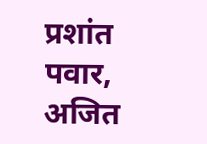प्रशांत पवार, अजित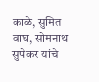काळे, सुमित वाघ, सोमनाथ सुपेकर यांचे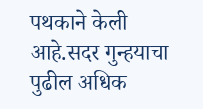पथकाने केली आहे.सदर गुन्हयाचा पुढील अधिक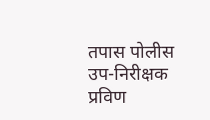तपास पोलीस उप-निरीक्षक प्रविण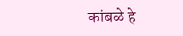कांबळे हे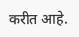करीत आहे.